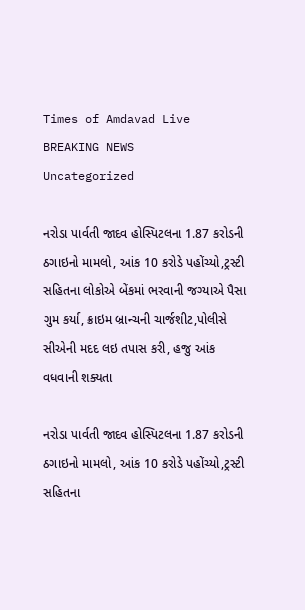Times of Amdavad Live
BREAKING NEWS
Uncategorized

નરોડા પાર્વતી જાદવ હોસ્પિટલના 1.87 કરોડની ઠગાઇનો મામલો, આંક 10 કરોડે પહોંચ્યો,ટ્રસ્ટી સહિતના લોકોએ બેંકમાં ભરવાની જગ્યાએ પૈસા ગુમ કર્યા, ક્રાઇમ બ્રાન્ચની ચાર્જશીટ,પોલીસે સીએની મદદ લઇ તપાસ કરી, હજુ આંક વધવાની શક્યતા

નરોડા પાર્વતી જાદવ હોસ્પિટલના 1.87 કરોડની ઠગાઇનો મામલો, આંક 10 કરોડે પહોંચ્યો,ટ્રસ્ટી સહિતના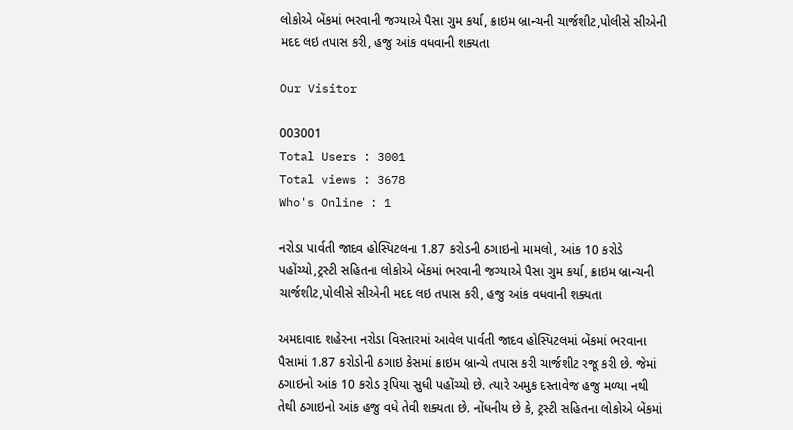લોકોએ બેંકમાં ભરવાની જગ્યાએ પૈસા ગુમ કર્યા, ક્રાઇમ બ્રાન્ચની ચાર્જશીટ,પોલીસે સીએની મદદ લઇ તપાસ કરી, હજુ આંક વધવાની શક્યતા

Our Visitor

003001
Total Users : 3001
Total views : 3678
Who's Online : 1

નરોડા પાર્વતી જાદવ હોસ્પિટલના 1.87 કરોડની ઠગાઇનો મામલો, આંક 10 કરોડે પહોંચ્યો,ટ્રસ્ટી સહિતના લોકોએ બેંકમાં ભરવાની જગ્યાએ પૈસા ગુમ કર્યા, ક્રાઇમ બ્રાન્ચની ચાર્જશીટ,પોલીસે સીએની મદદ લઇ તપાસ કરી, હજુ આંક વધવાની શક્યતા

અમદાવાદ શહેરના નરોડા વિસ્તારમાં આવેલ પાર્વતી જાદવ હોસ્પિટલમાં બેંકમાં ભરવાના પૈસામાં 1.87 કરોડોની ઠગાઇ કેસમાં ક્રાઇમ બ્રાન્ચે તપાસ કરી ચાર્જશીટ રજૂ કરી છે. જેમાં ઠગાઇનો આંક 10 કરોડ રૂપિયા સુધી પહોંચ્યો છે. ત્યારે અમુક દસ્તાવેજ હજુ મળ્યા નથી તેથી ઠગાઇનો આંક હજુ વધે તેવી શક્યતા છે. નોંધનીય છે કે, ટ્રસ્ટી સહિતના લોકોએ બેંકમાં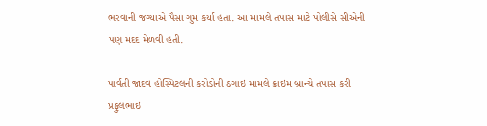ભરવાની જગ્યાએ પૈસા ગુમ કર્યા હતા. આ મામલે તપાસ માટે પોલીસે સીએની પણ મદદ મેળવી હતી.

પાર્વતી જાદવ હોસ્પિટલની કરોડોની ઠગાઇ મામલે ક્રાઇમ બ્રાન્ચે તપાસ કરી પ્રફુલભાઇ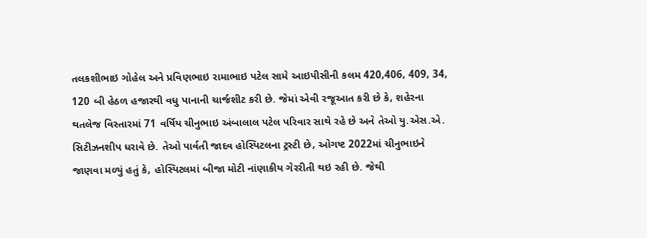તલકશીભાઇ ગોહેલ અને પ્રવિણભાઇ રામાભાઇ પટેલ સામે આઇપીસીની કલમ 420,406, 409, 34, 120 બી હેઠળ હજારથી વધુ પાનાની ચાર્જશીટ કરી છે. જેમાં એવી રજૂઆત કરી છે કે, શહેરના થતલેજ વિસ્તારમાં 71 વર્ષિય ચીનુભાઇ અંબાલાલ પટેલ પરિવાર સાથે રહે છે અને તેઓ યુ.એસ.એ. સિટીઝનશીપ ધરાવે છે. તેઓ પાર્વતી જાદવ હોસ્પિટલના ટ્રસ્ટી છે, ઓગષ્ટ 2022માં ચીનુભાઇને જાણવા મળ્યું હતું કે, હોસ્પિટલમાં બીજા મોટી નાંણાકીય ગેરરીતી થઇ રહી છે. જેથી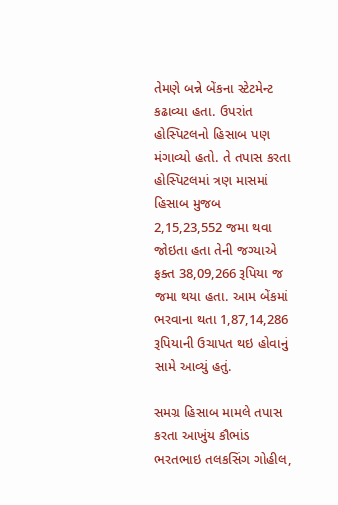તેમણે બન્ને બેંકના સ્ટેટમેન્ટ કઢાવ્યા હતા. ઉપરાંત હોસ્પિટલનો હિસાબ પણ મંગાવ્યો હતો. તે તપાસ કરતા હોસ્પિટલમાં ત્રણ માસમાં હિસાબ મુજબ 2,15,23,552 જમા થવા જોઇતા હતા તેની જગ્યાએ ફક્ત 38,09,266 રૂપિયા જ જમા થયા હતા. આમ બેંકમાં ભરવાના થતા 1,87,14,286 રૂપિયાની ઉચાપત થઇ હોવાનું સામે આવ્યું હતું.

સમગ્ર હિસાબ મામલે તપાસ કરતા આખુંય કૌભાંડ ભરતભાઇ તલકસિંગ ગોહીલ,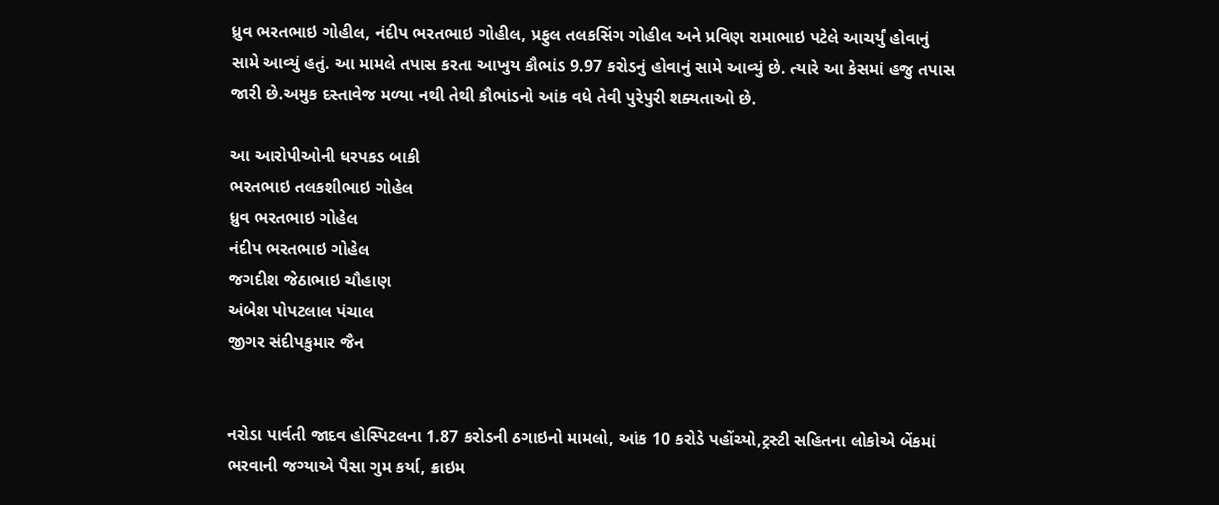ધ્રુવ ભરતભાઇ ગોહીલ, નંદીપ ભરતભાઇ ગોહીલ, પ્રફુલ તલકસિંગ ગોહીલ અને પ્રવિણ રામાભાઇ પટેલે આચર્યું હોવાનું સામે આવ્યું હતું. આ મામલે તપાસ કરતા આખુય કૌભાંડ 9.97 કરોડનું હોવાનું સામે આવ્યું છે. ત્યારે આ કેસમાં હજુ તપાસ જારી છે.અમુક દસ્તાવેજ મળ્યા નથી તેથી કૌભાંડનો આંક વધે તેવી પુરેપુરી શક્યતાઓ છે.

આ આરોપીઓની ધરપકડ બાકી
ભરતભાઇ તલકશીભાઇ ગોહેલ
ધ્રુવ ભરતભાઇ ગોહેલ
નંદીપ ભરતભાઇ ગોહેલ
જગદીશ જેઠાભાઇ ચૌહાણ
અંબેશ પોપટલાલ પંચાલ
જીગર સંદીપકુમાર જૈન


નરોડા પાર્વતી જાદવ હોસ્પિટલના 1.87 કરોડની ઠગાઇનો મામલો, આંક 10 કરોડે પહોંચ્યો,ટ્રસ્ટી સહિતના લોકોએ બેંકમાં ભરવાની જગ્યાએ પૈસા ગુમ કર્યા, ક્રાઇમ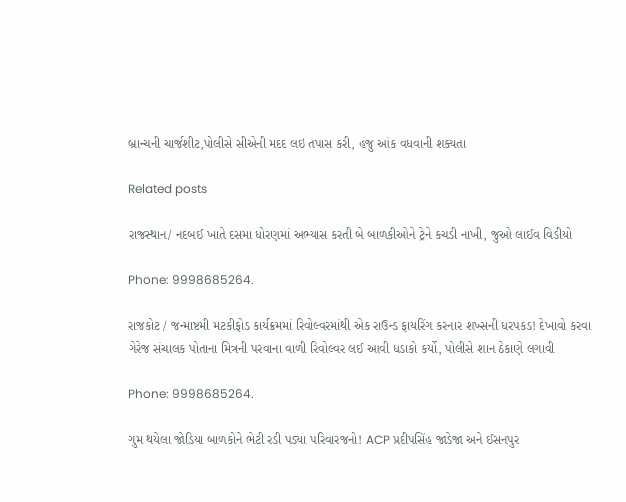બ્રાન્ચની ચાર્જશીટ,પોલીસે સીએની મદદ લઇ તપાસ કરી, હજુ આંક વધવાની શક્યતા

Related posts

રાજસ્થાન/ નદબઈ ખાતે દસમા ધોરણમાં અભ્યાસ કરતી બે બાળકીઓને ટ્રેને કચડી નાખી, જુઓ લાઈવ વિડીયો

Phone: 9998685264.

રાજકોટ / જન્માષ્ટમી મટકીફોડ કાર્યક્રમમાં રિવોલ્વરમાંથી એક રાઉન્ડ ફાયરિંગ કરનાર શખ્સની ધરપકડ! દેખાવો કરવા ગેરેજ સંચાલક પોતાના મિત્રની પરવાના વાળી રિવોલ્વર લઈ આવી ધડાકો કર્યો, પોલીસે શાન ઠેકાણે લગાવી

Phone: 9998685264.

ગુમ થયેલા જોડિયા બાળકોને ભેટી રડી પડ્યા પરિવારજનો! ACP પ્રદીપસિંહ જાડેજા અને ઈસનપુર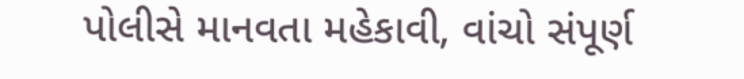પોલીસે માનવતા મહેકાવી, વાંચો સંપૂર્ણ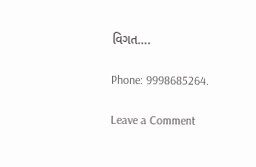વિગત….

Phone: 9998685264.

Leave a Comment